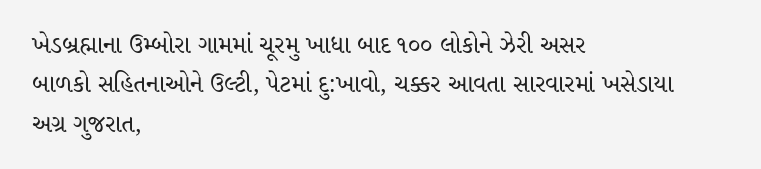ખેડબ્રહ્માના ઉમ્બોરા ગામમાં ચૂરમુ ખાધા બાદ ૧૦૦ લોકોને ઝેરી અસર
બાળકો સહિતનાઓને ઉલ્ટી, પેટમાં દુ:ખાવો, ચક્કર આવતા સારવારમાં ખસેડાયા
અગ્ર ગુજરાત,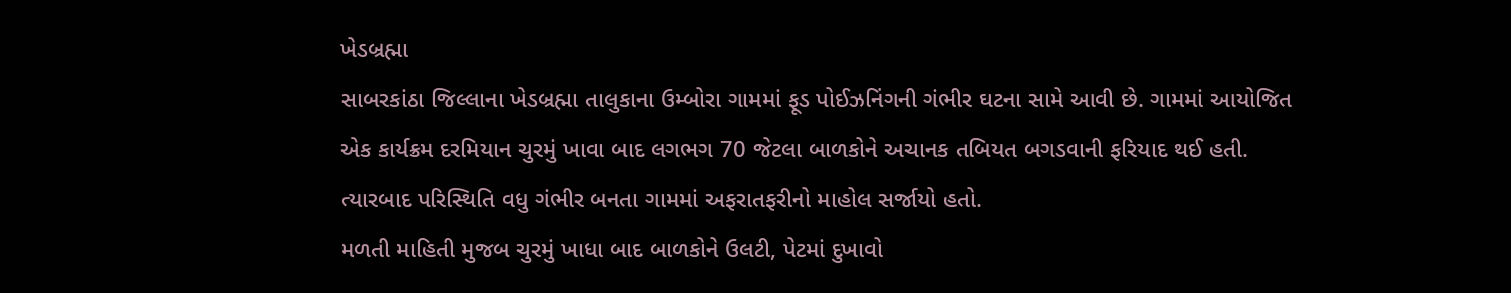ખેડબ્રહ્મા
સાબરકાંઠા જિલ્લાના ખેડબ્રહ્મા તાલુકાના ઉમ્બોરા ગામમાં ફૂડ પોઈઝનિંગની ગંભીર ઘટના સામે આવી છે. ગામમાં આયોજિત એક કાર્યક્રમ દરમિયાન ચુરમું ખાવા બાદ લગભગ 70 જેટલા બાળકોને અચાનક તબિયત બગડવાની ફરિયાદ થઈ હતી. ત્યારબાદ પરિસ્થિતિ વધુ ગંભીર બનતા ગામમાં અફરાતફરીનો માહોલ સર્જાયો હતો.
મળતી માહિતી મુજબ ચુરમું ખાધા બાદ બાળકોને ઉલટી, પેટમાં દુખાવો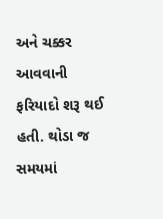અને ચક્કર આવવાની ફરિયાદો શરૂ થઈ હતી. થોડા જ સમયમાં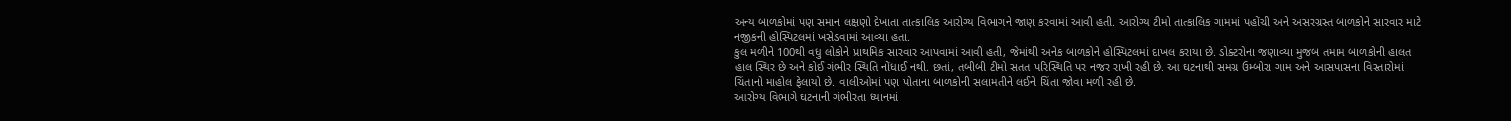અન્ય બાળકોમાં પણ સમાન લક્ષણો દેખાતા તાત્કાલિક આરોગ્ય વિભાગને જાણ કરવામાં આવી હતી. આરોગ્ય ટીમો તાત્કાલિક ગામમાં પહોંચી અને અસરગ્રસ્ત બાળકોને સારવાર માટે નજીકની હોસ્પિટલમાં ખસેડવામાં આવ્યા હતા.
કુલ મળીને 100થી વધુ લોકોને પ્રાથમિક સારવાર આપવામાં આવી હતી, જેમાંથી અનેક બાળકોને હોસ્પિટલમાં દાખલ કરાયા છે. ડોક્ટરોના જણાવ્યા મુજબ તમામ બાળકોની હાલત હાલ સ્થિર છે અને કોઈ ગંભીર સ્થિતિ નોંધાઈ નથી. છતાં, તબીબી ટીમો સતત પરિસ્થિતિ પર નજર રાખી રહી છે. આ ઘટનાથી સમગ્ર ઉમ્બોરા ગામ અને આસપાસના વિસ્તારોમાં ચિંતાનો માહોલ ફેલાયો છે. વાલીઓમાં પણ પોતાના બાળકોની સલામતીને લઈને ચિંતા જોવા મળી રહી છે.
આરોગ્ય વિભાગે ઘટનાની ગંભીરતા ધ્યાનમાં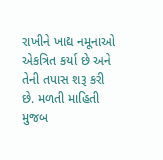રાખીને ખાદ્ય નમૂનાઓ એકત્રિત કર્યા છે અને તેની તપાસ શરૂ કરી છે. મળતી માહિતી મુજબ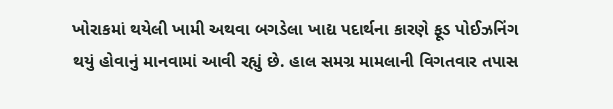ખોરાકમાં થયેલી ખામી અથવા બગડેલા ખાદ્ય પદાર્થના કારણે ફૂડ પોઈઝનિંગ થયું હોવાનું માનવામાં આવી રહ્યું છે. હાલ સમગ્ર મામલાની વિગતવાર તપાસ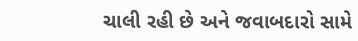ચાલી રહી છે અને જવાબદારો સામે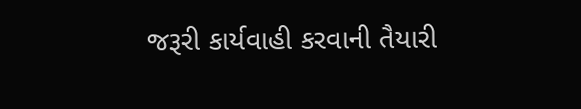જરૂરી કાર્યવાહી કરવાની તૈયારી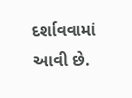દર્શાવવામાં આવી છે.